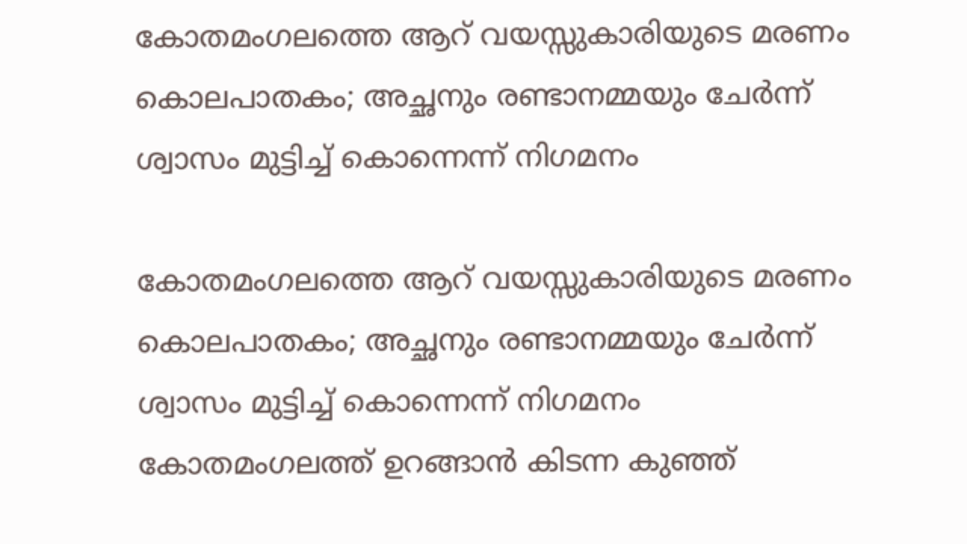കോതമംഗലത്തെ ആറ് വയസ്സുകാരിയുടെ മരണം കൊലപാതകം; അച്ഛനും രണ്ടാനമ്മയും ചേര്‍ന്ന് ശ്വാസം മുട്ടിച്ച് കൊന്നെന്ന് നിഗമനം

കോതമംഗലത്തെ ആറ് വയസ്സുകാരിയുടെ മരണം കൊലപാതകം; അച്ഛനും രണ്ടാനമ്മയും ചേര്‍ന്ന് ശ്വാസം മുട്ടിച്ച് കൊന്നെന്ന് നിഗമനം
കോതമംഗലത്ത് ഉറങ്ങാന്‍ കിടന്ന കുഞ്ഞ്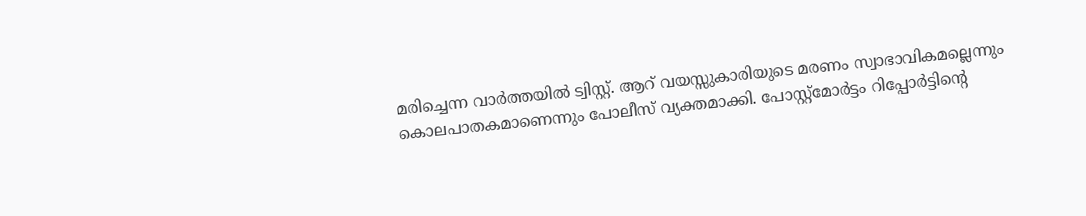മരിച്ചെന്ന വാര്‍ത്തയില്‍ ട്വിസ്റ്റ്. ആറ് വയസ്സുകാരിയുടെ മരണം സ്വാഭാവികമല്ലെന്നും കൊലപാതകമാണെന്നും പോലീസ് വ്യക്തമാക്കി. പോസ്റ്റ്‌മോര്‍ട്ടം റിപ്പോര്‍ട്ടിന്റെ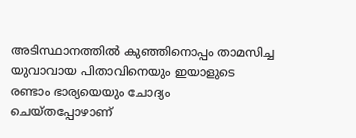അടിസ്ഥാനത്തില്‍ കുഞ്ഞിനൊപ്പം താമസിച്ച യുവാവായ പിതാവിനെയും ഇയാളുടെ രണ്ടാം ഭാര്യയെയും ചോദ്യം ചെയ്തപ്പോഴാണ്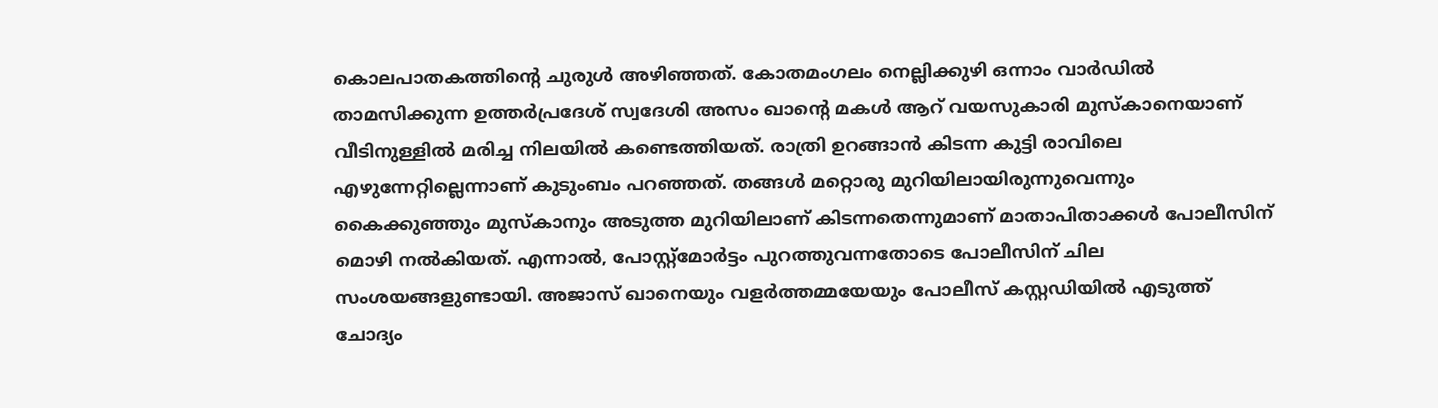കൊലപാതകത്തിന്റെ ചുരുള്‍ അഴിഞ്ഞത്. കോതമംഗലം നെല്ലിക്കുഴി ഒന്നാം വാര്‍ഡില്‍ താമസിക്കുന്ന ഉത്തര്‍പ്രദേശ് സ്വദേശി അസം ഖാന്റെ മകള്‍ ആറ് വയസുകാരി മുസ്‌കാനെയാണ് വീടിനുള്ളില്‍ മരിച്ച നിലയില്‍ കണ്ടെത്തിയത്. രാത്രി ഉറങ്ങാന്‍ കിടന്ന കുട്ടി രാവിലെ എഴുന്നേറ്റില്ലെന്നാണ് കുടുംബം പറഞ്ഞത്. തങ്ങള്‍ മറ്റൊരു മുറിയിലായിരുന്നുവെന്നും കൈക്കുഞ്ഞും മുസ്‌കാനും അടുത്ത മുറിയിലാണ് കിടന്നതെന്നുമാണ് മാതാപിതാക്കള്‍ പോലീസിന് മൊഴി നല്‍കിയത്. എന്നാല്‍, പോസ്റ്റ്‌മോര്‍ട്ടം പുറത്തുവന്നതോടെ പോലീസിന് ചില സംശയങ്ങളുണ്ടായി. അജാസ് ഖാനെയും വളര്‍ത്തമ്മയേയും പോലീസ് കസ്റ്റഡിയില്‍ എടുത്ത് ചോദ്യം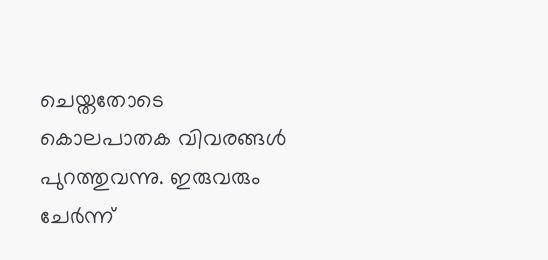ചെയ്തതോടെ കൊലപാതക വിവരങ്ങള്‍ പുറത്തുവന്നു. ഇരുവരും ചേര്‍ന്ന്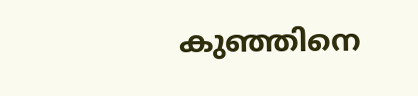കുഞ്ഞിനെ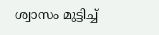ശ്വാസം മുട്ടിച്ച്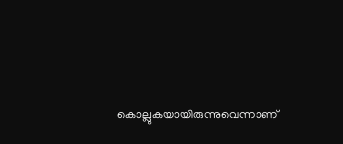കൊല്ലുകയായിരുന്നുവെന്നാണ്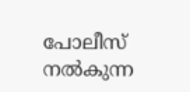പോലീസ് നല്‍കുന്ന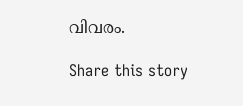വിവരം.

Share this story